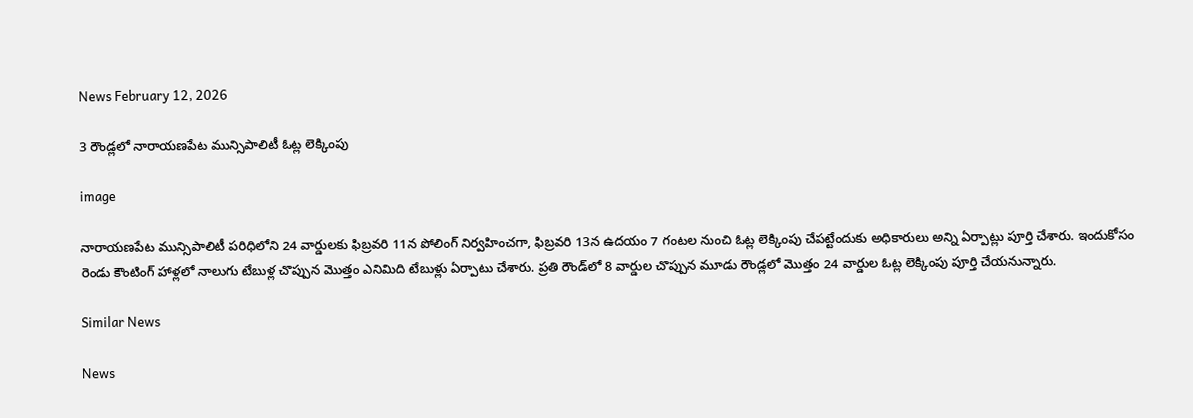News February 12, 2026

3 రౌండ్లలో నారాయణపేట మున్సిపాలిటీ ఓట్ల లెక్కింపు

image

నారాయణపేట మున్సిపాలిటీ పరిధిలోని 24 వార్డులకు ఫిబ్రవరి 11న పోలింగ్ నిర్వహించగా, ఫిబ్రవరి 13న ఉదయం 7 గంటల నుంచి ఓట్ల లెక్కింపు చేపట్టేందుకు అధికారులు అన్ని ఏర్పాట్లు పూర్తి చేశారు. ఇందుకోసం రెండు కౌంటింగ్ హాళ్లలో నాలుగు టేబుళ్ల చొప్పున మొత్తం ఎనిమిది టేబుళ్లు ఏర్పాటు చేశారు. ప్రతి రౌండ్‌లో 8 వార్డుల చొప్పున మూడు రౌండ్లలో మొత్తం 24 వార్డుల ఓట్ల లెక్కింపు పూర్తి చేయనున్నారు.

Similar News

News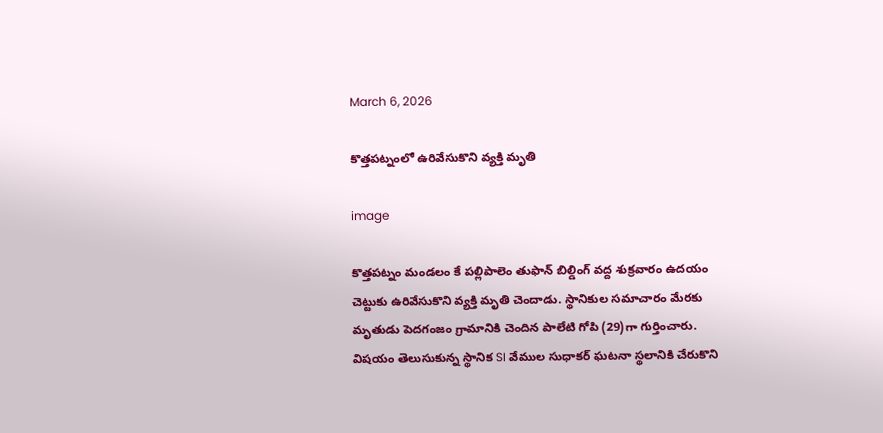March 6, 2026

కొత్తపట్నంలో ఉరివేసుకొని వ్యక్తి మృతి

image

కొత్తపట్నం మండలం కే పల్లిపాలెం తుఫాన్ బిల్డింగ్ వద్ద శుక్రవారం ఉదయం చెట్టుకు ఉరివేసుకొని వ్యక్తి మృతి చెందాడు. స్థానికుల సమాచారం మేరకు మృతుడు పెదగంజం గ్రామానికి చెందిన పాలేటి గోపి (29)గా గుర్తించారు. విషయం తెలుసుకున్న స్థానిక SI వేముల సుధాకర్ ఘటనా స్థలానికి చేరుకొని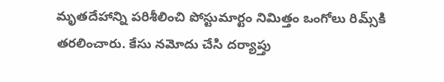మృతదేహాన్ని పరిశీలించి పోస్టుమార్టం నిమిత్తం ఒంగోలు రిమ్స్‌కి తరలించారు. కేసు నమోదు చేసి దర్యాప్తు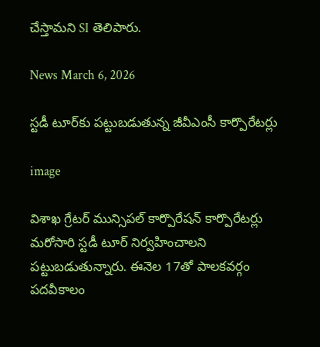చేస్తామని SI తెలిపారు.

News March 6, 2026

స్టడీ టూర్‌కు పట్టుబడుతున్న జీవీఎంసీ కార్పొరేటర్లు

image

విశాఖ గ్రేటర్ మున్సిపల్ కార్పొరేషన్ కార్పొరేటర్లు మరోసారి స్టడీ టూర్ నిర్వహించాలని పట్టుబడుతున్నారు. ఈనెల 17తో పాలకవర్గం పదవీకాలం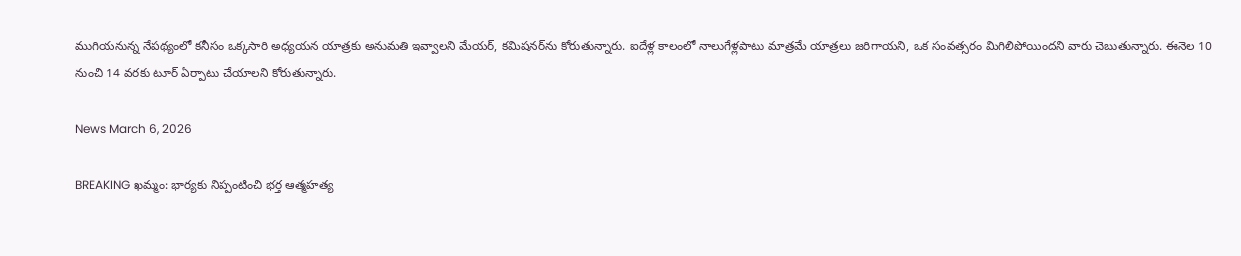ముగియనున్న నేపథ్యంలో కనీసం ఒక్కసారి అధ్యయన యాత్రకు అనుమతి ఇవ్వాలని మేయర్, కమిషనర్‌ను కోరుతున్నారు. ఐదేళ్ల కాలంలో నాలుగేళ్లపాటు మాత్రమే యాత్రలు జరిగాయని, ఒక సంవత్సరం మిగిలిపోయిందని వారు చెబుతున్నారు. ఈనెల 10 నుంచి 14 వరకు టూర్ ఏర్పాటు చేయాలని కోరుతున్నారు.

News March 6, 2026

BREAKING ఖమ్మం: భార్యకు నిప్పంటించి భర్త ఆత్మహత్య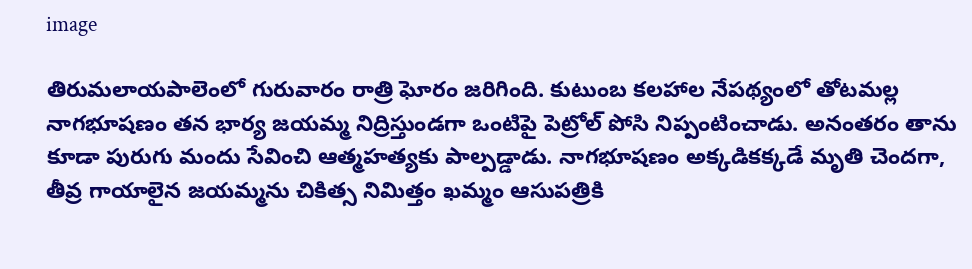image

తిరుమలాయపాలెంలో గురువారం రాత్రి ఘోరం జరిగింది. కుటుంబ కలహాల నేపథ్యంలో తోటమల్ల నాగభూషణం తన భార్య జయమ్మ నిద్రిస్తుండగా ఒంటిపై పెట్రోల్ పోసి నిప్పంటించాడు. అనంతరం తాను కూడా పురుగు మందు సేవించి ఆత్మహత్యకు పాల్పడ్డాడు. నాగభూషణం అక్కడికక్కడే మృతి చెందగా, తీవ్ర గాయాలైన జయమ్మను చికిత్స నిమిత్తం ఖమ్మం ఆసుపత్రికి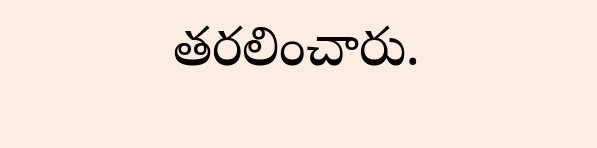తరలించారు.